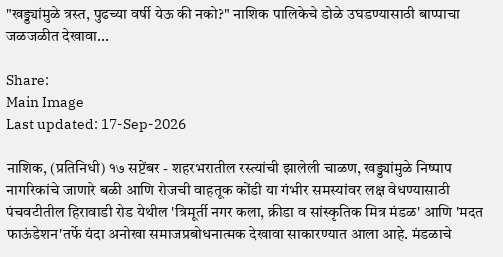"खड्ड्यांमुळे त्रस्त, पुढच्या वर्षी येऊ की नको?" नाशिक पालिकेचे डोळे उघडण्यासाठी बाप्पाचा जळजळीत देखावा...

Share:
Main Image
Last updated: 17-Sep-2026

नाशिक, (प्रतिनिधी) १७ सप्टेंबर - शहरभरातील रस्त्यांची झालेली चाळण, खड्ड्यांमुळे निष्पाप नागरिकांचे जाणारे बळी आणि रोजची वाहतूक कोंडी या गंभीर समस्यांवर लक्ष वेधण्यासाठी पंचवटीतील हिरावाडी रोड येथील 'त्रिमूर्ती नगर कला, क्रीडा व सांस्कृतिक मित्र मंडळ' आणि 'मदत फाऊंडेशन'तर्फे यंदा अनोखा समाजप्रबोधनात्मक देखावा साकारण्यात आला आहे. मंडळाचे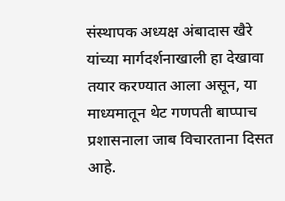संस्थापक अध्यक्ष अंबादास खैरे यांच्या मार्गदर्शनाखाली हा देखावा तयार करण्यात आला असून, या माध्यमातून थेट गणपती बाप्पाच प्रशासनाला जाब विचारताना दिसत आहे.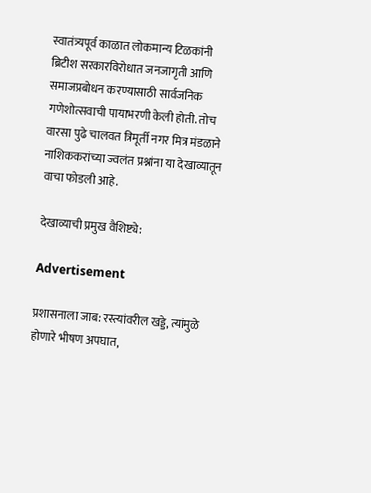स्वातंत्र्यपूर्व काळात लोकमान्य टिळकांनी ब्रिटीश सरकारविरोधात जनजागृती आणि समाजप्रबोधन करण्यासाठी सार्वजनिक गणेशोत्सवाची पायाभरणी केली होती. तोच वारसा पुढे चालवत त्रिमूर्ती नगर मित्र मंडळाने नाशिककरांच्या ज्वलंत प्रश्नांना या देखाव्यातून वाचा फोडली आहे.

देखाव्याची प्रमुख वैशिष्ट्ये:

Advertisement

प्रशासनाला जाब: रस्त्यांवरील खड्डे, त्यांमुळे होणारे भीषण अपघात,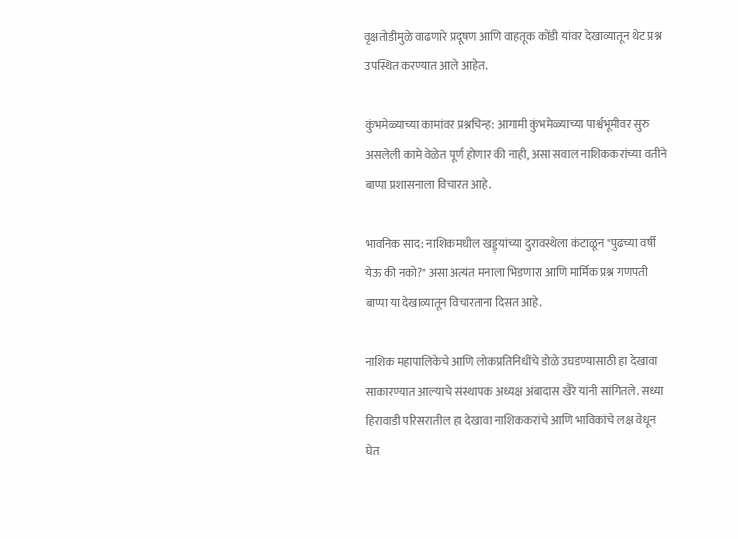वृक्षतोडीमुळे वाढणारे प्रदूषण आणि वाहतूक कोंडी यांवर देखाव्यातून थेट प्रश्न उपस्थित करण्यात आले आहेत.

कुंभमेळ्याच्या कामांवर प्रश्नचिन्ह: आगामी कुंभमेळ्याच्या पार्श्वभूमीवर सुरु असलेली कामे वेळेत पूर्ण होणार की नाही, असा सवाल नाशिककरांच्या वतीने बाप्पा प्रशासनाला विचारत आहे.

भावनिक साद: नाशिकमधील खड्ड्यांच्या दुरावस्थेला कंटाळून "पुढच्या वर्षी येऊ की नको?" असा अत्यंत मनाला भिडणारा आणि मार्मिक प्रश्न गणपती बाप्पा या देखाव्यातून विचारताना दिसत आहे.

नाशिक महापालिकेचे आणि लोकप्रतिनिधींचे डोळे उघडण्यासाठी हा देखावा साकारण्यात आल्याचे संस्थापक अध्यक्ष अंबादास खैरे यांनी सांगितले. सध्या हिरावाडी परिसरातील हा देखावा नाशिककरांचे आणि भाविकांचे लक्ष वेधून घेत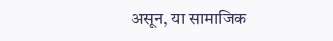असून, या सामाजिक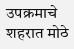उपक्रमाचे शहरात मोठे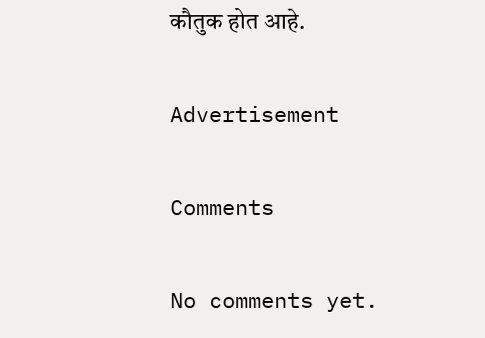कौतुक होत आहे.

Advertisement

Comments

No comments yet.